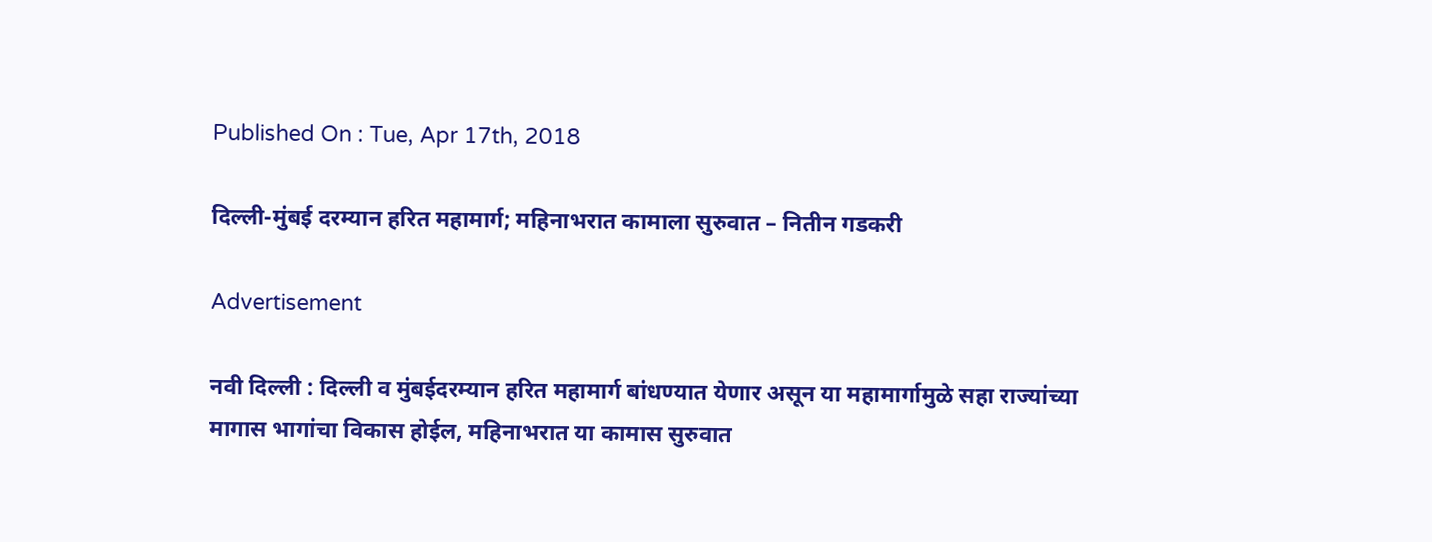Published On : Tue, Apr 17th, 2018

दिल्ली-मुंबई दरम्यान हरित महामार्ग; महिनाभरात कामाला सुरुवात – नितीन गडकरी

Advertisement

नवी दिल्ली : दिल्ली व मुंबईदरम्यान हरित महामार्ग बांधण्यात येणार असून या महामार्गामुळे सहा राज्यांच्या मागास भागांचा विकास होईल, महिनाभरात या कामास सुरुवात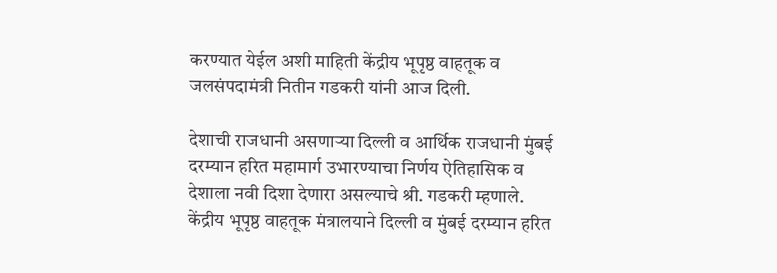करण्यात येईल अशी माहिती केंद्रीय भूपृष्ठ वाहतूक व जलसंपदामंत्री नितीन गडकरी यांनी आज दिली.

देशाची राजधानी असणाऱ्या दिल्ली व आर्थिक राजधानी मुंबई दरम्यान हरित महामार्ग उभारण्याचा निर्णय ऐतिहासिक व देशाला नवी दिशा देणारा असल्याचे श्री. गडकरी म्हणाले. केंद्रीय भूपृष्ठ वाहतूक मंत्रालयाने दिल्ली व मुंबई दरम्यान हरित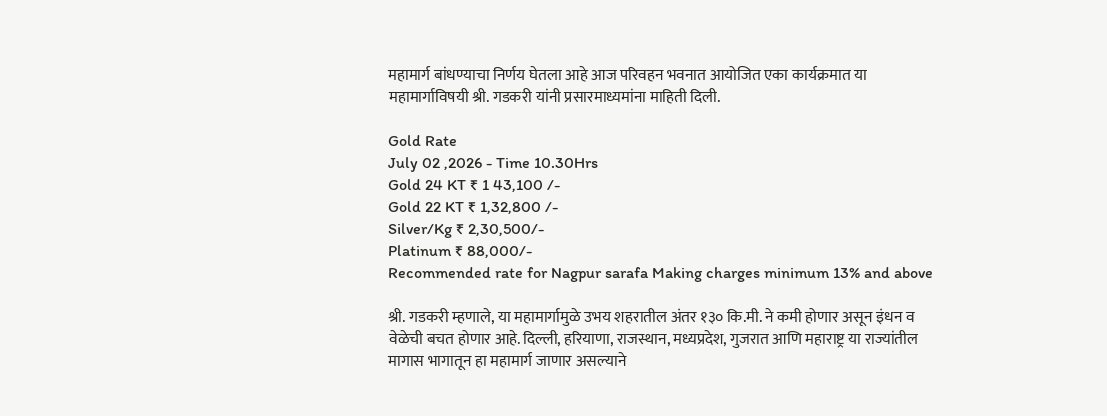महामार्ग बांधण्याचा निर्णय घेतला आहे आज परिवहन भवनात आयोजित एका कार्यक्रमात या महामार्गाविषयी श्री. गडकरी यांनी प्रसारमाध्यमांना माहिती दिली.

Gold Rate
July 02 ,2026 - Time 10.30Hrs
Gold 24 KT ₹ 1 43,100 /-
Gold 22 KT ₹ 1,32,800 /-
Silver/Kg ₹ 2,30,500/-
Platinum ₹ 88,000/-
Recommended rate for Nagpur sarafa Making charges minimum 13% and above

श्री. गडकरी म्हणाले, या महामार्गामुळे उभय शहरातील अंतर १३० कि.मी. ने कमी होणार असून इंधन व वेळेची बचत होणार आहे. दिल्ली, हरियाणा, राजस्थान, मध्यप्रदेश, गुजरात आणि महाराष्ट्र या राज्यांतील मागास भागातून हा महामार्ग जाणार असल्याने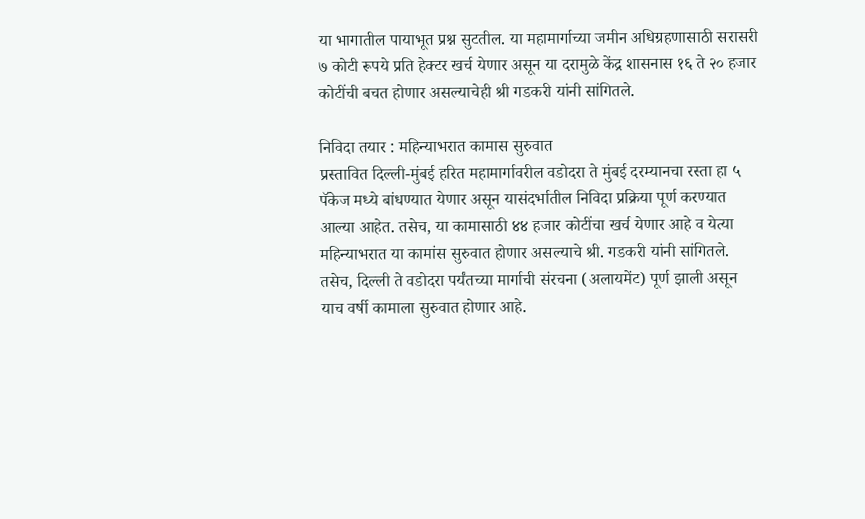या भागातील पायाभूत प्रश्न सुटतील. या महामार्गाच्या जमीन अधिग्रहणासाठी सरासरी ७ कोटी रूपये प्रति हेक्टर खर्च येणार असून या दरामुळे केंद्र शासनास १६ ते २० हजार कोटींची बचत होणार असल्याचेही श्री गडकरी यांनी सांगितले.

निविदा तयार : महिन्याभरात कामास सुरुवात
प्रस्तावित दिल्ली-मुंबई हरित महामार्गावरील वडोदरा ते मुंबई दरम्यानचा रस्ता हा ५ पॅकेज मध्ये बांधण्यात येणार असून यासंदर्भातील निविदा प्रक्रिया पूर्ण करण्यात आल्या आहेत. तसेच, या कामासाठी ४४ हजार कोटींचा खर्च येणार आहे व येत्या महिन्याभरात या कामांस सुरुवात होणार असल्याचे श्री. गडकरी यांनी सांगितले. तसेच, दिल्ली ते वडोदरा पर्यंतच्या मार्गाची संरचना (अलायमेंट) पूर्ण झाली असून याच वर्षी कामाला सुरुवात होणार आहे.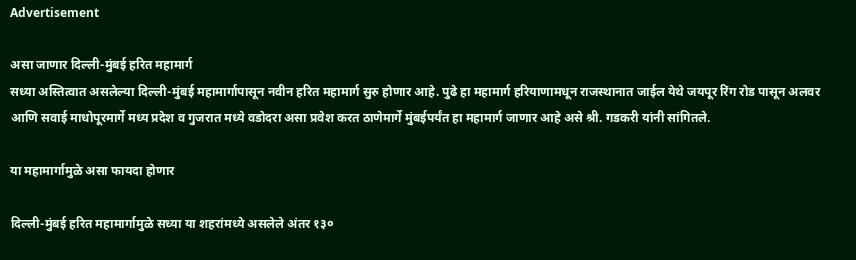Advertisement

असा जाणार दिल्ली-मुंबई हरित महामार्ग
सध्या अस्तित्वात असलेल्या दिल्ली-मुंबई महामार्गापासून नवीन हरित महामार्ग सुरु होणार आहे. पुढे हा महामार्ग हरियाणामधून राजस्थानात जाईल येथे जयपूर रिंग रोड पासून अलवर आणि सवाई माधोपूरमार्गे मध्य प्रदेश व गुजरात मध्ये वडोदरा असा प्रवेश करत ठाणेमार्गे मुंबईपर्यंत हा महामार्ग जाणार आहे असे श्री. गडकरी यांनी सांगितले.

या महामार्गामुळे असा फायदा होणार

दिल्ली-मुंबई हरित महामार्गामुळे सध्या या शहरांमध्ये असलेले अंतर १३०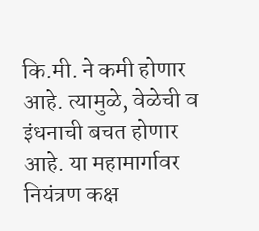कि.मी. ने कमी होणार आहे. त्यामुळे, वेळेची व इंधनाची बचत होणार आहे. या महामार्गावर नियंत्रण कक्ष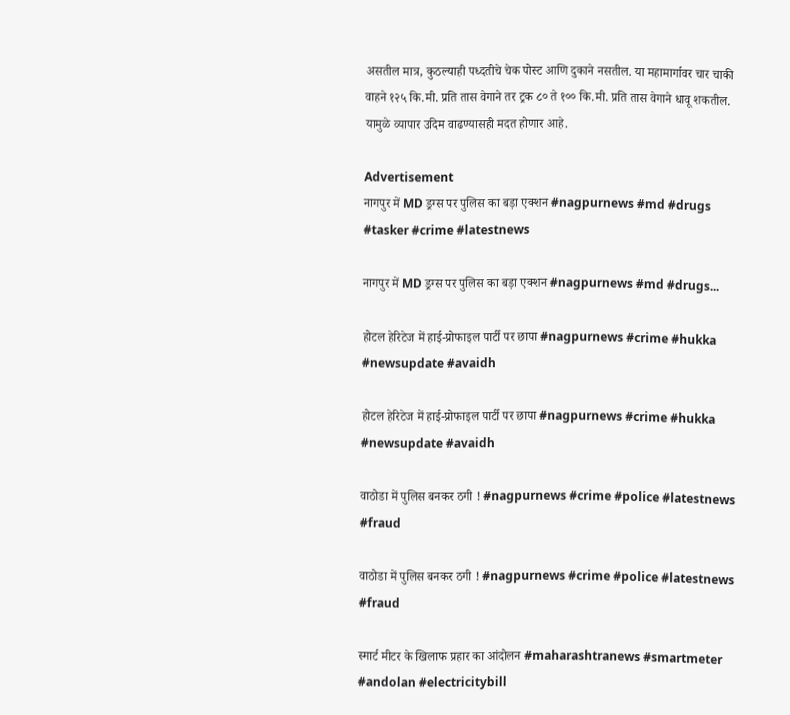असतील मात्र, कुठल्याही पध्दतीचे चेक पोस्ट आणि दुकाने नसतील. या महामार्गावर चार चाकी वाहने १२५ कि.मी. प्रति तास वेगाने तर ट्रक ८० ते १०० कि.मी. प्रति तास वेगाने धावू शकतील. यामुळे व्यापार उदिम वाढण्यासही मदत होणार आहे.

Advertisement
नागपुर में MD ड्रग्स पर पुलिस का बड़ा एक्शन #nagpurnews #md #drugs #tasker #crime #latestnews

नागपुर में MD ड्रग्स पर पुलिस का बड़ा एक्शन #nagpurnews #md #drugs...

होटल हेरिटेज में हाई-प्रोफाइल पार्टी पर छापा #nagpurnews #crime #hukka #newsupdate #avaidh

होटल हेरिटेज में हाई-प्रोफाइल पार्टी पर छापा #nagpurnews #crime #hukka #newsupdate #avaidh

वाठोडा में पुलिस बनकर ठगी ! #nagpurnews #crime #police #latestnews #fraud

वाठोडा में पुलिस बनकर ठगी ! #nagpurnews #crime #police #latestnews #fraud

स्मार्ट मीटर के खिलाफ प्रहार का आंदोलन #maharashtranews #smartmeter #andolan #electricitybill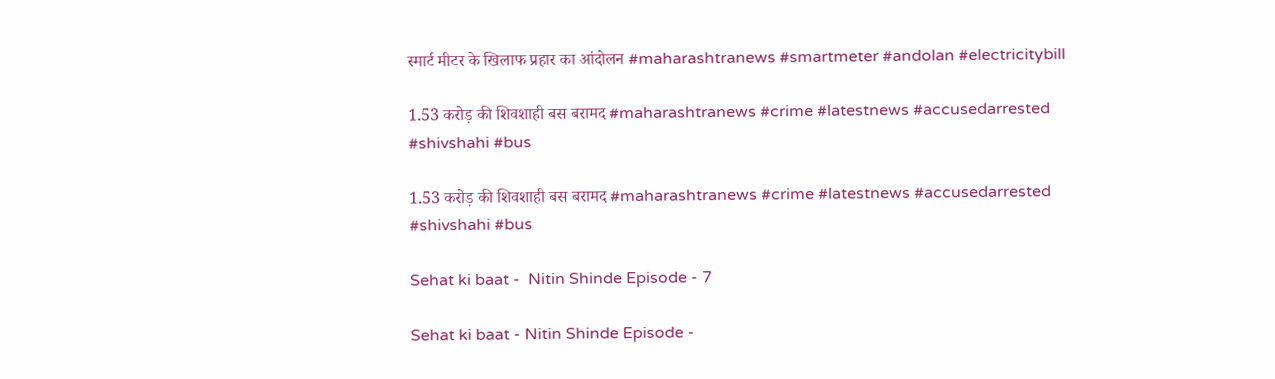स्मार्ट मीटर के खिलाफ प्रहार का आंदोलन #maharashtranews #smartmeter #andolan #electricitybill

1.53 करोड़ की शिवशाही बस बरामद #maharashtranews #crime #latestnews #accusedarrested #shivshahi #bus

1.53 करोड़ की शिवशाही बस बरामद #maharashtranews #crime #latestnews #accusedarrested #shivshahi #bus

Sehat ki baat -  Nitin Shinde Episode - 7

Sehat ki baat - Nitin Shinde Episode -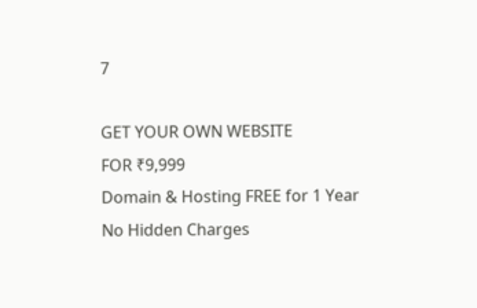7

GET YOUR OWN WEBSITE
FOR ₹9,999
Domain & Hosting FREE for 1 Year
No Hidden Charges